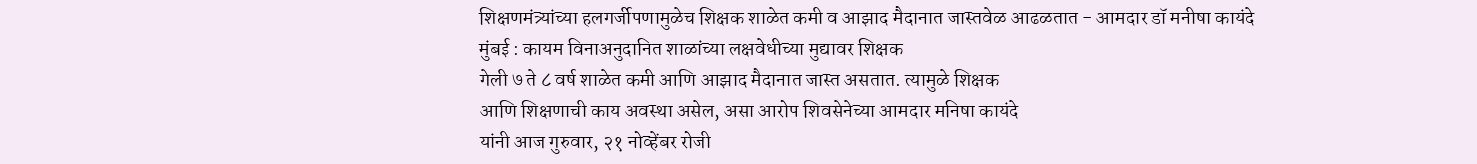शिक्षणमंत्र्यांच्या हलगर्जीपणामुळेच शिक्षक शाळेत कमी व आझाद मैदानात जास्तवेळ आढळतात - आमदार डॉ मनीषा कायंदे
मुंबई : कायम विनाअनुदानित शाळांच्या लक्षवेधीच्या मुद्यावर शिक्षक
गेली ७ ते ८ वर्ष शाळेत कमी आणि आझाद मैदानात जास्त असतात. त्यामुळे शिक्षक
आणि शिक्षणाची काय अवस्था असेल, असा आरोप शिवसेनेच्या आमदार मनिषा कायंदे
यांनी आज गुरुवार, २१ नोव्हेंबर रोजी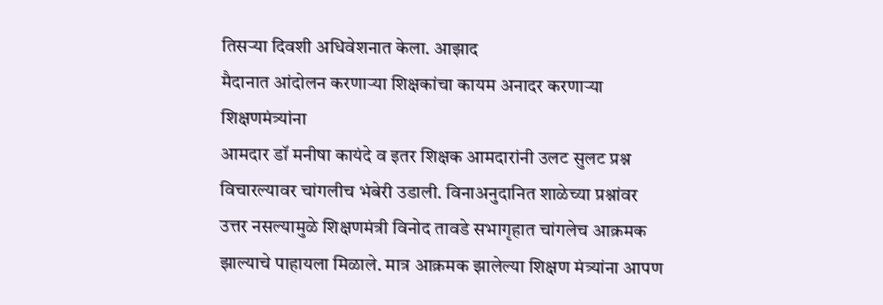तिसऱ्या दिवशी अधिवेशनात केला. आझाद
मैदानात आंदोलन करणाऱ्या शिक्षकांचा कायम अनादर करणाऱ्या शिक्षणमंत्र्यांना
आमदार डॉ मनीषा कायंदे व इतर शिक्षक आमदारांनी उलट सुलट प्रश्न
विचारल्यावर चांगलीच भंबेरी उडाली. विनाअनुदानित शाळेच्या प्रश्नांवर
उत्तर नसल्यामुळे शिक्षणमंत्री विनोद तावडे सभागृहात चांगलेच आक्रमक
झाल्याचे पाहायला मिळाले. मात्र आक्रमक झालेल्या शिक्षण मंत्र्यांना आपण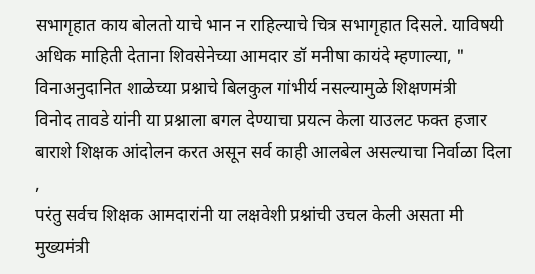सभागृहात काय बोलतो याचे भान न राहिल्याचे चित्र सभागृहात दिसले. याविषयी
अधिक माहिती देताना शिवसेनेच्या आमदार डॉ मनीषा कायंदे म्हणाल्या, "
विनाअनुदानित शाळेच्या प्रश्नाचे बिलकुल गांभीर्य नसल्यामुळे शिक्षणमंत्री
विनोद तावडे यांनी या प्रश्नाला बगल देण्याचा प्रयत्न केला याउलट फक्त हजार
बाराशे शिक्षक आंदोलन करत असून सर्व काही आलबेल असल्याचा निर्वाळा दिला ,
परंतु सर्वच शिक्षक आमदारांनी या लक्षवेशी प्रश्नांची उचल केली असता मी
मुख्यमंत्री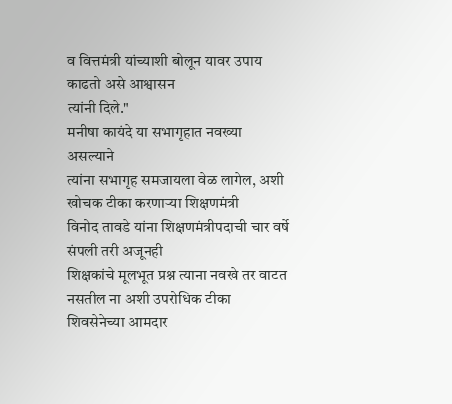व वित्तमंत्री यांच्याशी बोलून यावर उपाय काढतो असे आश्वासन
त्यांनी दिले."
मनीषा कायंदे या सभागृहात नवख्या असल्याने
त्यांना सभागृह समजायला वेळ लागेल, अशी खोचक टीका करणाऱ्या शिक्षणमंत्री
विनोद तावडे यांना शिक्षणमंत्रीपदाची चार वर्षे संपली तरी अजूनही
शिक्षकांचे मूलभूत प्रश्न त्याना नवखे तर वाटत नसतील ना अशी उपरोधिक टीका
शिवसेनेच्या आमदार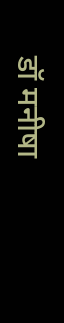डॉ मनीषा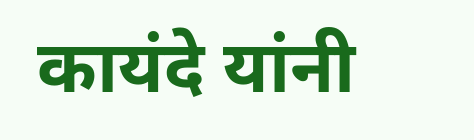कायंदे यांनी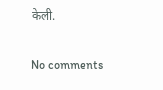केली.

No comments